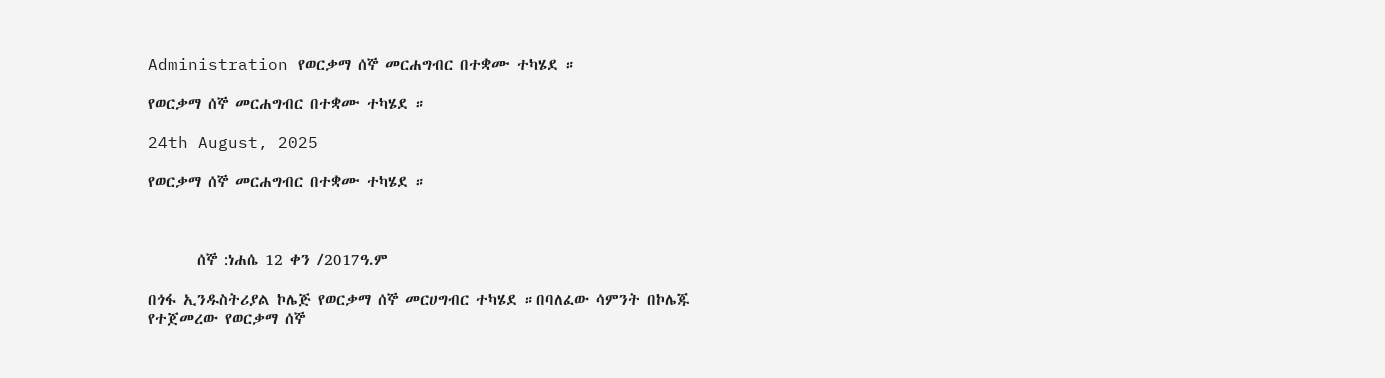Administration የወርቃማ ሰኞ መርሐግብር በተቋሙ ተካሄደ ።

የወርቃማ ሰኞ መርሐግብር በተቋሙ ተካሄደ ።

24th August, 2025

የወርቃማ ሰኞ መርሐግብር በተቋሙ ተካሄደ ።



       ሰኞ :ነሐሴ 12 ቀን /2017ዓ.ም

በጎፋ ኢንዱስትሪያል ኮሌጅ የወርቃማ ሰኞ መርሀግብር ተካሄደ ።በባለፈው ሳምንት በኮሌጁ የተጀመረው የወርቃማ ሰኞ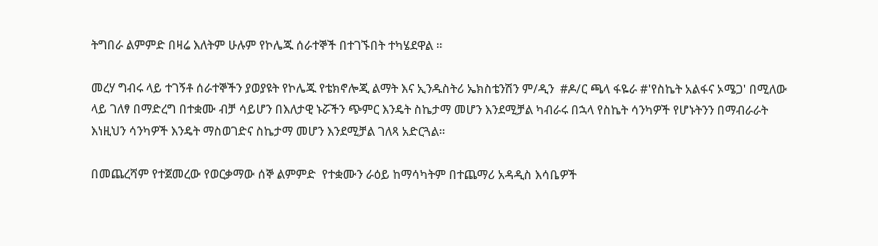ትግበራ ልምምድ በዛሬ እለትም ሁሉም የኮሌጁ ሰራተኞች በተገኙበት ተካሄደዋል ።

መረሃ ግብሩ ላይ ተገኝቶ ሰራተኞችን ያወያዩት የኮሌጁ የቴክኖሎጂ ልማት እና ኢንዱስትሪ ኤክስቴንሽን ም/ዲን  #ዶ/ር ጫላ ፋዬራ #'የስኬት አልፋና ኦሜጋ' በሚለው ላይ ገለፃ በማድረግ በተቋሙ ብቻ ሳይሆን በእለታዊ ኑሯችን ጭምር እንዴት ስኬታማ መሆን እንደሚቻል ካብራሩ በኋላ የስኬት ሳንካዎች የሆኑትንን በማብራራት እነዚህን ሳንካዎች እንዴት ማስወገድና ስኬታማ መሆን እንደሚቻል ገለጻ አድርጓል።

በመጨረሻም የተጀመረው የወርቃማው ሰኞ ልምምድ  የተቋሙን ራዕይ ከማሳካትም በተጨማሪ አዳዲስ እሳቤዎች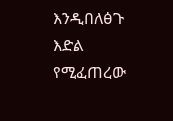እንዲበለፅጉ እድል የሚፈጠረው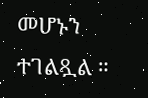መሆኑን ተገልጿል ።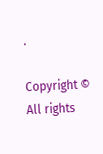.

Copyright © All rights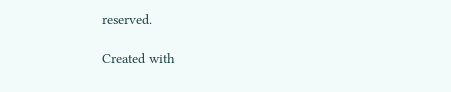reserved.

Created with